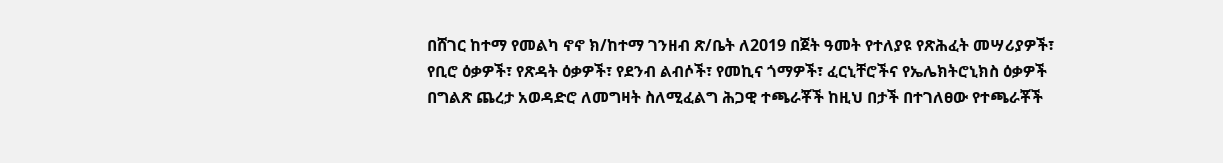በሸገር ከተማ የመልካ ኖኖ ክ/ከተማ ገንዘብ ጽ/ቤት ለ2019 በጀት ዓመት የተለያዩ የጽሕፈት መሣሪያዎች፣ የቢሮ ዕቃዎች፣ የጽዳት ዕቃዎች፣ የደንብ ልብሶች፣ የመኪና ጎማዎች፣ ፈርኒቸሮችና የኤሌክትሮኒክስ ዕቃዎች በግልጽ ጨረታ አወዳድሮ ለመግዛት ስለሚፈልግ ሕጋዊ ተጫራቾች ከዚህ በታች በተገለፀው የተጫራቾች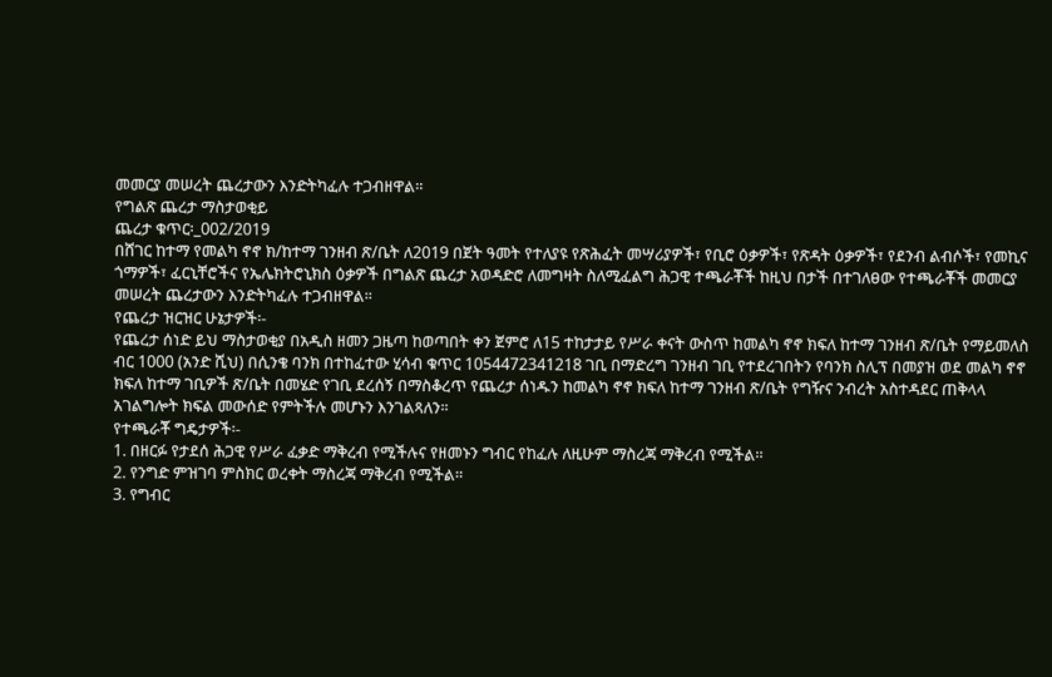መመርያ መሠረት ጨረታውን እንድትካፈሉ ተጋብዘዋል።
የግልጽ ጨረታ ማስታወቂይ
ጨረታ ቁጥር፡_002/2019
በሸገር ከተማ የመልካ ኖኖ ክ/ከተማ ገንዘብ ጽ/ቤት ለ2019 በጀት ዓመት የተለያዩ የጽሕፈት መሣሪያዎች፣ የቢሮ ዕቃዎች፣ የጽዳት ዕቃዎች፣ የደንብ ልብሶች፣ የመኪና ጎማዎች፣ ፈርኒቸሮችና የኤሌክትሮኒክስ ዕቃዎች በግልጽ ጨረታ አወዳድሮ ለመግዛት ስለሚፈልግ ሕጋዊ ተጫራቾች ከዚህ በታች በተገለፀው የተጫራቾች መመርያ መሠረት ጨረታውን እንድትካፈሉ ተጋብዘዋል።
የጨረታ ዝርዝር ሁኔታዎች፡-
የጨረታ ሰነድ ይህ ማስታወቂያ በአዲስ ዘመን ጋዜጣ ከወጣበት ቀን ጀምሮ ለ15 ተከታታይ የሥራ ቀናት ውስጥ ከመልካ ኖኖ ክፍለ ከተማ ገንዘብ ጽ/ቤት የማይመለስ ብር 1000 (አንድ ሺህ) በሲንቄ ባንክ በተከፈተው ሂሳብ ቁጥር 1054472341218 ገቢ በማድረግ ገንዘብ ገቢ የተደረገበትን የባንክ ስሊፕ በመያዝ ወደ መልካ ኖኖ ክፍለ ከተማ ገቢዎች ጽ/ቤት በመሄድ የገቢ ደረሰኝ በማስቆረጥ የጨረታ ሰነዱን ከመልካ ኖኖ ክፍለ ከተማ ገንዘብ ጽ/ቤት የግዥና ንብረት አስተዳደር ጠቅላላ አገልግሎት ክፍል መውሰድ የምትችሉ መሆኑን እንገልጻለን።
የተጫራቾ ግዴታዎች፡-
1. በዘርፉ የታደሰ ሕጋዊ የሥራ ፈቃድ ማቅረብ የሚችሉና የዘመኑን ግብር የከፈሉ ለዚሁም ማስረጃ ማቅረብ የሚችል።
2. የንግድ ምዝገባ ምስክር ወረቀት ማስረጃ ማቅረብ የሚችል።
3. የግብር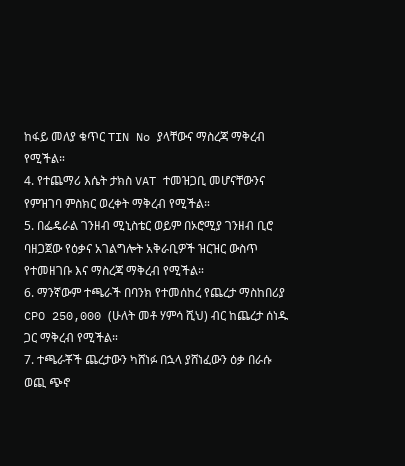ከፋይ መለያ ቁጥር TIN No ያላቸውና ማስረጃ ማቅረብ የሚችል።
4. የተጨማሪ እሴት ታክስ VAT ተመዝጋቢ መሆናቸውንና የምዝገባ ምስክር ወረቀት ማቅረብ የሚችል።
5. በፌዴራል ገንዘብ ሚኒስቴር ወይም በኦሮሚያ ገንዘብ ቢሮ ባዘጋጀው የዕቃና አገልግሎት አቅራቢዎች ዝርዝር ውስጥ የተመዘገቡ እና ማስረጃ ማቅረብ የሚችል።
6. ማንኛውም ተጫራች በባንክ የተመሰከረ የጨረታ ማስከበሪያ CPO 250,000 (ሁለት መቶ ሃምሳ ሺህ) ብር ከጨረታ ሰነዱ ጋር ማቅረብ የሚችል።
7. ተጫራቾች ጨረታውን ካሸነፉ በኋላ ያሸነፈውን ዕቃ በራሱ ወጪ ጭኖ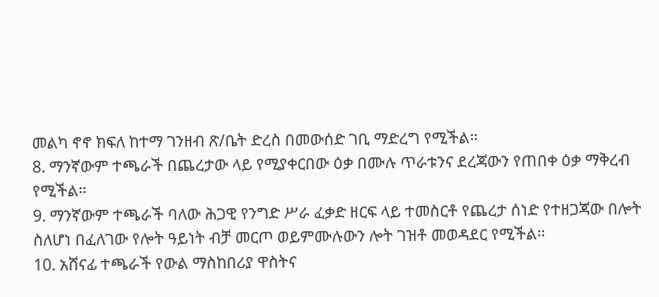መልካ ኖኖ ክፍለ ከተማ ገንዘብ ጽ/ቤት ድረስ በመውሰድ ገቢ ማድረግ የሚችል።
8. ማንኛውም ተጫራች በጨረታው ላይ የሚያቀርበው ዕቃ በሙሉ ጥራቱንና ደረጃውን የጠበቀ ዕቃ ማቅረብ የሚችል።
9. ማንኛውም ተጫራች ባለው ሕጋዊ የንግድ ሥራ ፈቃድ ዘርፍ ላይ ተመስርቶ የጨረታ ሰነድ የተዘጋጃው በሎት ስለሆነ በፈለገው የሎት ዓይነት ብቻ መርጦ ወይምሙሉውን ሎት ገዝቶ መወዳደር የሚችል።
10. አሸናፊ ተጫራች የውል ማስከበሪያ ዋስትና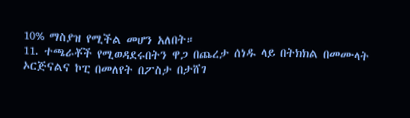10% ማስያዝ የሚችል መሆን አለበት።
11. ተጫራቾች የሚወዳደሩበትን ዋጋ በጨረታ ሰነዱ ላይ በትክክል በመሙላት ኦርጅናልና ኮፒ በመለየት በፖስታ በታሸገ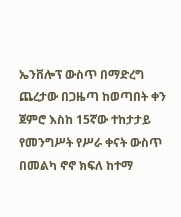ኤንቨሎፕ ውስጥ በማድረግ ጨረታው በጋዜጣ ከወጣበት ቀን ጀምሮ እስከ 15ኛው ተከታታይ የመንግሥት የሥራ ቀናት ውስጥ በመልካ ኖኖ ክፍለ ከተማ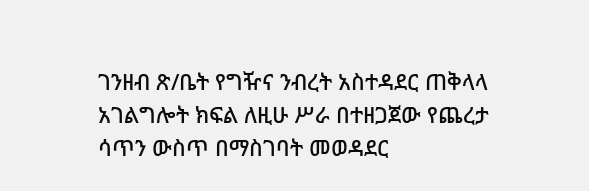ገንዘብ ጽ/ቤት የግዥና ንብረት አስተዳደር ጠቅላላ አገልግሎት ክፍል ለዚሁ ሥራ በተዘጋጀው የጨረታ ሳጥን ውስጥ በማስገባት መወዳደር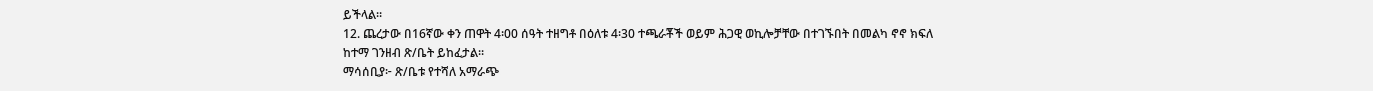ይችላል።
12. ጨረታው በ16ኛው ቀን ጠዋት 4፡00 ሰዓት ተዘግቶ በዕለቱ 4፡30 ተጫራቾች ወይም ሕጋዊ ወኪሎቻቸው በተገኙበት በመልካ ኖኖ ክፍለ ከተማ ገንዘብ ጽ/ቤት ይከፈታል።
ማሳሰቢያ፦ ጽ/ቤቱ የተሻለ አማራጭ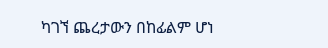ካገኘ ጨረታውን በከፊልም ሆነ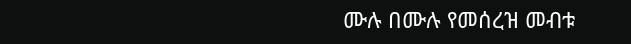ሙሉ በሙሉ የመሰረዝ መብቱ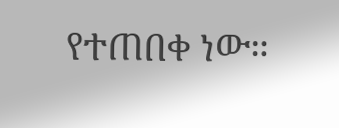የተጠበቀ ነው።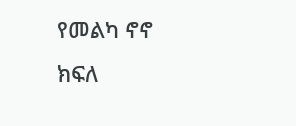የመልካ ኖኖ ክፍለ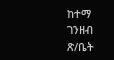ከተማ ገንዘብ ጽ/ቤት